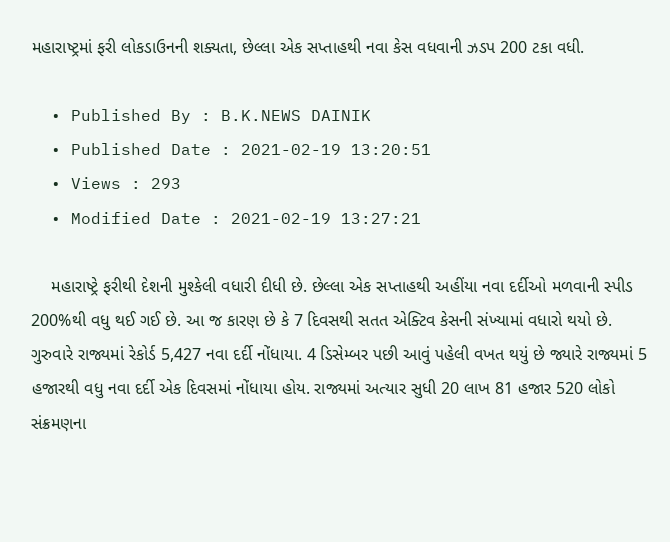મહારાષ્ટ્રમાં ફરી લોકડાઉનની શક્યતા, છેલ્લા એક સપ્તાહથી નવા કેસ વધવાની ઝડપ 200 ટકા વધી.

  • Published By : B.K.NEWS DAINIK
  • Published Date : 2021-02-19 13:20:51
  • Views : 293
  • Modified Date : 2021-02-19 13:27:21

    મહારાષ્ટ્રે ફરીથી દેશની મુશ્કેલી વધારી દીધી છે. છેલ્લા એક સપ્તાહથી અહીંયા નવા દર્દીઓ મળવાની સ્પીડ 200%થી વધુ થઈ ગઈ છે. આ જ કારણ છે કે 7 દિવસથી સતત એક્ટિવ કેસની સંખ્યામાં વધારો થયો છે. ગુરુવારે રાજ્યમાં રેકોર્ડ 5,427 નવા દર્દી નોંધાયા. 4 ડિસેમ્બર પછી આવું પહેલી વખત થયું છે જ્યારે રાજ્યમાં 5 હજારથી વધુ નવા દર્દી એક દિવસમાં નોંધાયા હોય. રાજ્યમાં અત્યાર સુધી 20 લાખ 81 હજાર 520 લોકો સંક્રમણના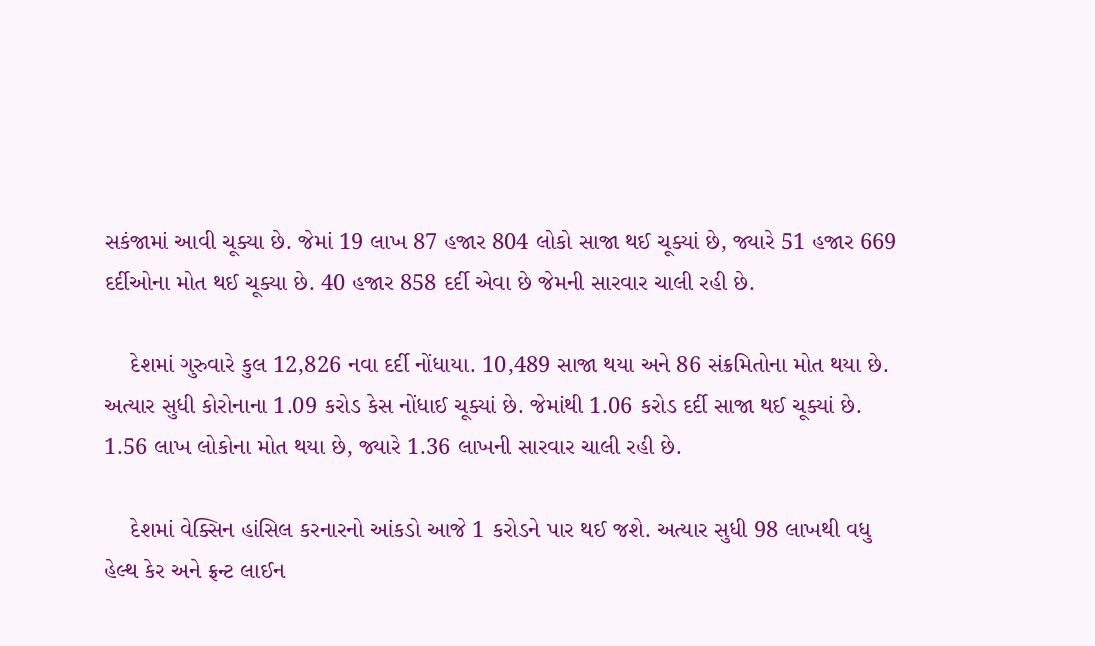સકંજામાં આવી ચૂક્યા છે. જેમાં 19 લાખ 87 હજાર 804 લોકો સાજા થઈ ચૂક્યાં છે, જ્યારે 51 હજાર 669 દર્દીઓના મોત થઈ ચૂક્યા છે. 40 હજાર 858 દર્દી એવા છે જેમની સારવાર ચાલી રહી છે.

    દેશમાં ગુરુવારે કુલ 12,826 નવા દર્દી નોંધાયા. 10,489 સાજા થયા અને 86 સંક્રમિતોના મોત થયા છે. અત્યાર સુધી કોરોનાના 1.09 કરોડ કેસ નોંધાઈ ચૂક્યાં છે. જેમાંથી 1.06 કરોડ દર્દી સાજા થઈ ચૂક્યાં છે. 1.56 લાખ લોકોના મોત થયા છે, જ્યારે 1.36 લાખની સારવાર ચાલી રહી છે.

    દેશમાં વેક્સિન હાંસિલ કરનારનો આંકડો આજે 1 કરોડને પાર થઈ જશે. અત્યાર સુધી 98 લાખથી વધુ હેલ્થ કેર અને ફ્રન્ટ લાઈન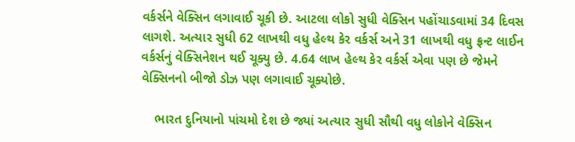વર્કર્સને વેક્સિન લગાવાઈ ચૂકી છે. આટલા લોકો સુધી વેક્સિન પહોંચાડવામાં 34 દિવસ લાગશે. અત્યાર સુધી 62 લાખથી વધુ હેલ્થ કેર વર્કર્સ અને 31 લાખથી વધુ ફ્રન્ટ લાઈન વર્કર્સનું વેક્સિનેશન થઈ ચૂક્યુ છે. 4.64 લાખ હેલ્થ કેર વર્કર્સ એવા પણ છે જેમને વેક્સિનનો બીજો ડોઝ પણ લગાવાઈ ચૂક્યોછે.

    ભારત દુનિયાનો પાંચમો દેશ છે જ્યાં અત્યાર સુધી સૌથી વધુ લોકોને વેક્સિન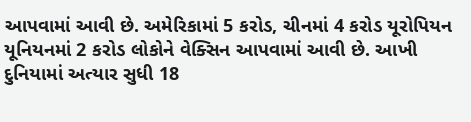આપવામાં આવી છે. અમેરિકામાં 5 કરોડ, ચીનમાં 4 કરોડ યૂરોપિયન યૂનિયનમાં 2 કરોડ લોકોને વેક્સિન આપવામાં આવી છે. આખી દુનિયામાં અત્યાર સુધી 18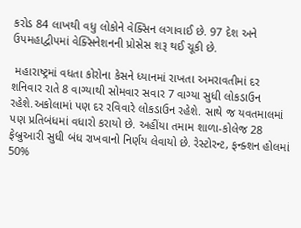કરોડ 84 લાખથી વધુ લોકોને વેક્સિન લગાવાઈ છે. 97 દેશ અને ઉપમહાદ્વીપમાં વેક્સિનેશનની પ્રોસેસ શરૂ થઈ ચૂકી છે.

 મહારાષ્ટ્રમાં વધતા કોરોના કેસને ધ્યાનમાં રાખતા અમરાવતીમાં દર શનિવાર રાતે 8 વાગ્યાથી સોમવાર સવાર 7 વાગ્યા સુધી લોકડાઉન રહેશે.અકોલામાં પણ દર રવિવારે લોકડાઉન રહેશે. સાથે જ યવતમાલમાં પણ પ્રતિબંધમાં વધારો કરાયો છે. અહીંયા તમામ શાળા-કોલેજ 28 ફેબ્રુઆરી સુધી બંધ રાખવાનો નિર્ણય લેવાયો છે. રેસ્ટોરન્ટ, ફન્ક્શન હોલમાં 50%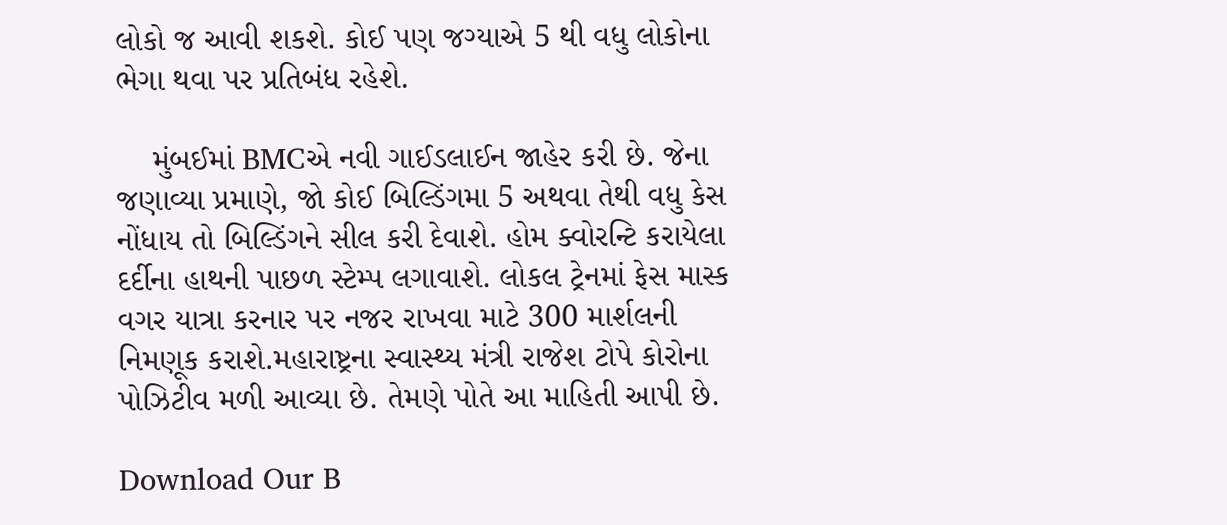લોકો જ આવી શકશે. કોઈ પણ જગ્યાએ 5 થી વધુ લોકોના ભેગા થવા પર પ્રતિબંધ રહેશે.

    મુંબઈમાં BMCએ નવી ગાઈડલાઈન જાહેર કરી છે. જેના જણાવ્યા પ્રમાણે, જો કોઈ બિલ્ડિંગમા 5 અથવા તેથી વધુ કેસ નોંધાય તો બિલ્ડિંગને સીલ કરી દેવાશે. હોમ ક્વોરન્ટિ કરાયેલા દર્દીના હાથની પાછળ સ્ટેમ્પ લગાવાશે. લોકલ ટ્રેનમાં ફેસ માસ્ક વગર યાત્રા કરનાર પર નજર રાખવા માટે 300 માર્શલની નિમણૂક કરાશે.મહારાષ્ટ્રના સ્વાસ્થ્ય મંત્રી રાજેશ ટોપે કોરોના પોઝિટીવ મળી આવ્યા છે. તેમણે પોતે આ માહિતી આપી છે.

Download Our B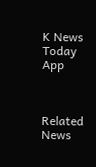K News Today App



Related News